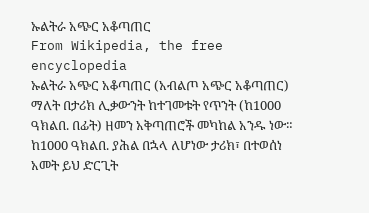ኡልትራ አጭር አቆጣጠር
From Wikipedia, the free encyclopedia
ኡልትራ አጭር አቆጣጠር (አብልጦ አጭር አቆጣጠር) ማለት በታሪክ ሊቃውንት ከተገመቱት የጥንት (ከ1000 ዓክልበ. በፊት) ዘመን አቅጣጠሮች መካከል አንዱ ነው።
ከ1000 ዓክልበ. ያሕል በኋላ ለሆነው ታሪክ፣ በተወሰነ አመት ይህ ድርጊት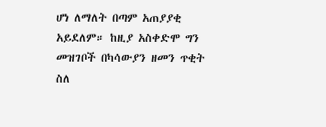ሆነ ለማለት በጣም አጠያያቂ አይደለም። ከዚያ አስቀድሞ ግን መዝገቦች በካሳውያን ዘመን ጥቂት ስለ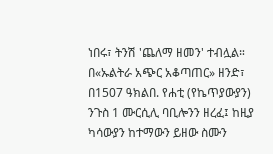ነበሩ፣ ትንሽ 'ጨለማ ዘመን' ተብሏል። በ«ኡልትራ አጭር አቆጣጠር» ዘንድ፣ በ1507 ዓክልበ. የሐቲ (የኬጥያውያን) ንጉስ 1 ሙርሲሊ ባቢሎንን ዘረፈ፤ ከዚያ ካሳውያን ከተማውን ይዘው ስሙን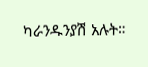ካራንዱንያሽ አሉት።